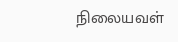நிலையவள்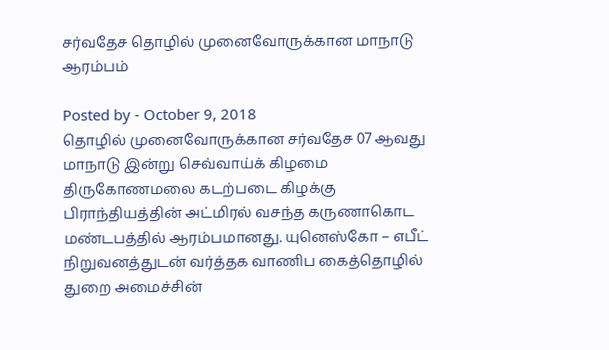சர்வதேச தொழில் முனைவோருக்கான மாநாடு ஆரம்பம்

Posted by - October 9, 2018
தொழில் முனைவோருக்கான சர்வதேச 07 ஆவது மாநாடு இன்று செவ்வாய்க் கிழமை திருகோணமலை கடற்படை கிழக்கு பிராந்தியத்தின் அட்மிரல் வசந்த கருணாகொட மண்டபத்தில் ஆரம்பமானது. யுனெஸ்கோ – எபீட் நிறுவனத்துடன் வர்த்தக வாணிப கைத்தொழில் துறை அமைச்சின்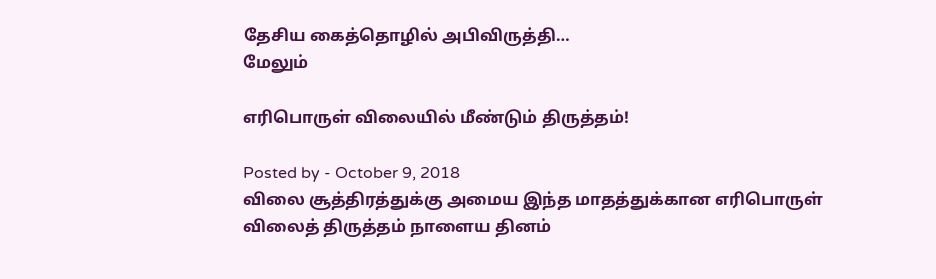தேசிய கைத்தொழில் அபிவிருத்தி…
மேலும்

எரிபொருள் விலையில் மீண்டும் திருத்தம்!

Posted by - October 9, 2018
விலை சூத்திரத்துக்கு அமைய இந்த மாதத்துக்கான எரிபொருள் விலைத் திருத்தம் நாளைய தினம்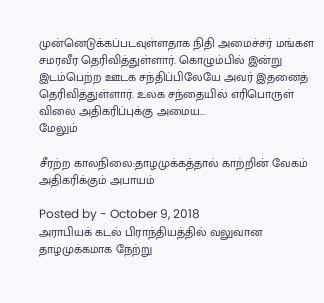முன்னெடுக்கப்படவுள்ளதாக நிதி அமைச்சர் மங்கள சமரவீர தெரிவித்துள்ளார். கொழும்பில் இன்று இடம்பெற்ற ஊடக சந்திப்பிலேயே அவர் இதனைத் தெரிவித்துள்ளார். உலக சந்தையில் எரிபொருள் விலை அதிகரிப்புக்கு அமைய…
மேலும்

சீரற்ற காலநிலை:தாழமுக்கத்தால் காற்றின் வேகம் அதிகரிக்கும் அபாயம்

Posted by - October 9, 2018
அராபியக் கடல் பிராந்தியத்தில் வலுவான தாழமுக்கமாக நேற்று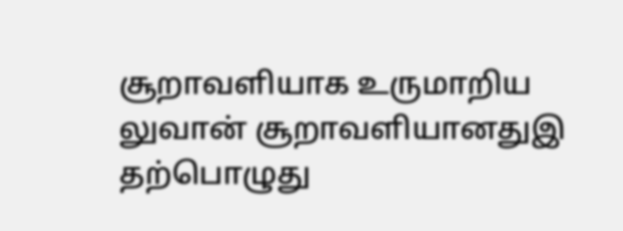சூறாவளியாக உருமாறிய லுவான் சூறாவளியானதுஇ தற்பொழுது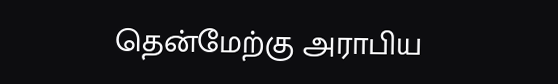தென்மேற்கு அராபிய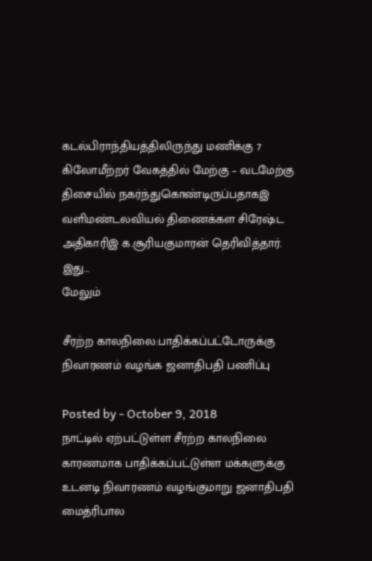கடல்பிராந்தியத்திலிருந்து மணிக்கு 7 கிலோமீற்றர் வேகத்தில் மேற்கு – வடமேற்கு திசையில் நகர்ந்துகொண்டிருப்பதாகஇ வளிமண்டலவியல் திணைக்கள சிரேஷ்ட அதிகாரிஇ க.சூரியகுமாரன் தெரிவித்தார். இது…
மேலும்

சீரற்ற காலநிலை:பாதிக்கப்பட்டோருக்கு நிவாரணம் வழங்க ஜனாதிபதி பணிப்பு

Posted by - October 9, 2018
நாட்டில் ஏற்பட்டுள்ள சீரற்ற காலநிலை காரணமாக பாதிக்கப்பட்டுள்ள மக்களுக்கு உடனடி நிவாரணம் வழங்குமாறு ஜனாதிபதி மைத்ரிபால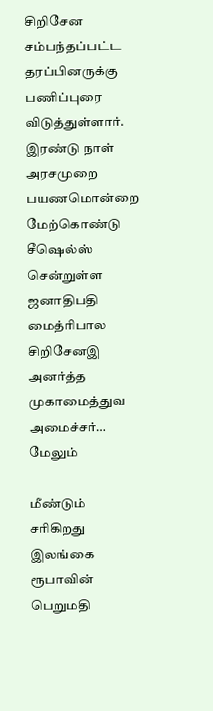சிறிசேன சம்பந்தப்பட்ட தரப்பினருக்கு பணிப்புரை விடுத்துள்ளார். இரண்டு நாள் அரசமுறை பயணமொன்றை மேற்கொண்டு சீஷெல்ஸ் சென்றுள்ள ஜனாதிபதி மைத்ரிபால சிறிசேனஇ அனர்த்த முகாமைத்துவ அமைச்சர்…
மேலும்

மீண்டும் சரிகிறது இலங்கை ரூபாவின் பெறுமதி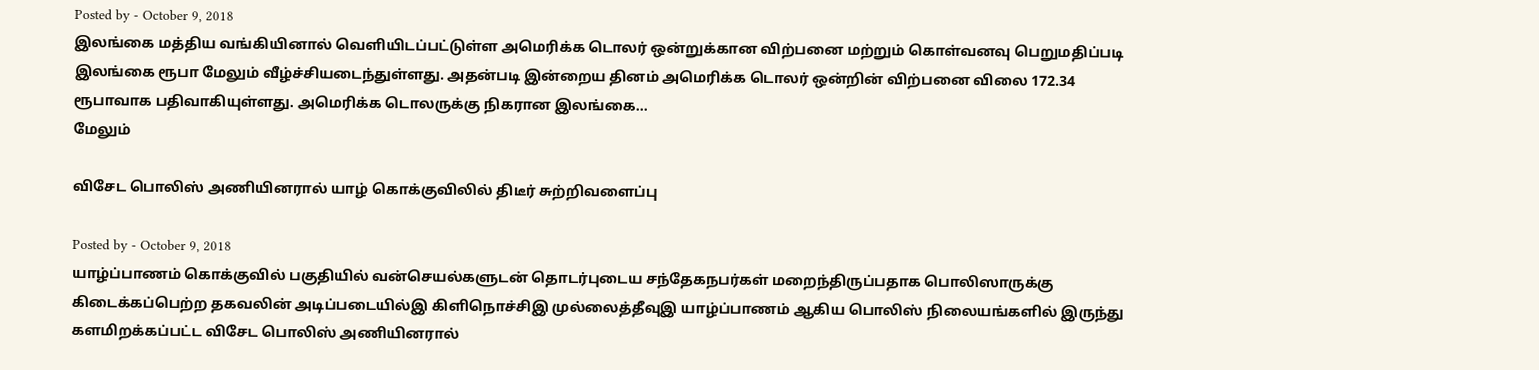Posted by - October 9, 2018
இலங்கை மத்திய வங்கியினால் வெளியிடப்பட்டுள்ள அமெரிக்க டொலர் ஒன்றுக்கான விற்பனை மற்றும் கொள்வனவு பெறுமதிப்படி இலங்கை ரூபா மேலும் வீழ்ச்சியடைந்துள்ளது. அதன்படி இன்றைய தினம் அமெரிக்க டொலர் ஒன்றின் விற்பனை விலை 172.34 ரூபாவாக பதிவாகியுள்ளது. அமெரிக்க டொலருக்கு நிகரான இலங்கை…
மேலும்

விசேட பொலிஸ் அணியினரால் யாழ் கொக்குவிலில் திடீர் சுற்றிவளைப்பு

Posted by - October 9, 2018
யாழ்ப்பாணம் கொக்குவில் பகுதியில் வன்செயல்களுடன் தொடர்புடைய சந்தேகநபர்கள் மறைந்திருப்பதாக பொலிஸாருக்கு கிடைக்கப்பெற்ற தகவலின் அடிப்படையில்இ கிளிநொச்சிஇ முல்லைத்தீவுஇ யாழ்ப்பாணம் ஆகிய பொலிஸ் நிலையங்களில் இருந்து களமிறக்கப்பட்ட விசேட பொலிஸ் அணியினரால்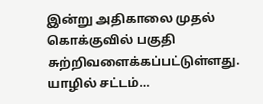இன்று அதிகாலை முதல் கொக்குவில் பகுதி சுற்றிவளைக்கப்பட்டுள்ளது. யாழில் சட்டம்…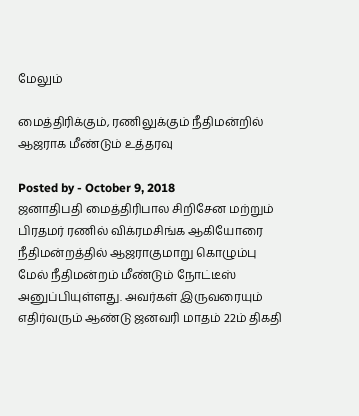மேலும்

மைத்திரிக்கும், ரணிலுக்கும் நீதிமன்றில் ஆஜராக மீண்டும் உத்தரவு

Posted by - October 9, 2018
ஜனாதிபதி மைத்திரிபால சிறிசேன மற்றும் பிரதமர் ரணில் விக்ரமசிங்க ஆகியோரை நீதிமன்றத்தில் ஆஜராகுமாறு கொழும்பு மேல் நீதிமன்றம் மீண்டும் நோட்டீஸ் அனுப்பியுள்ளது. அவர்கள் இருவரையும் எதிர்வரும் ஆண்டு ஜனவரி மாதம் 22ம் திகதி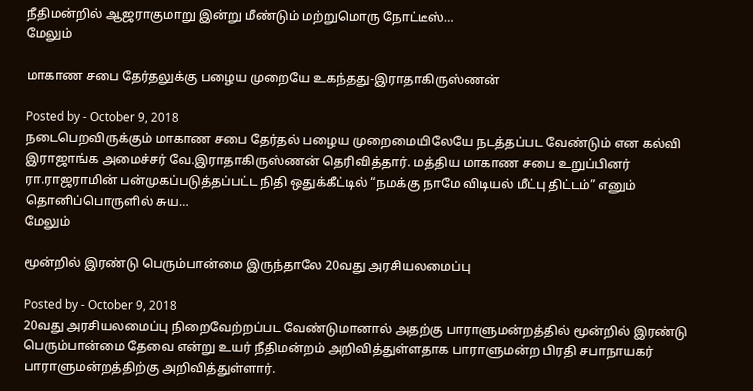நீதிமன்றில் ஆஜராகுமாறு இன்று மீண்டும் மற்றுமொரு நோட்டீஸ்…
மேலும்

மாகாண சபை தேர்தலுக்கு பழைய முறையே உகந்தது-இராதாகிருஸ்ணன்

Posted by - October 9, 2018
நடைபெறவிருக்கும் மாகாண சபை தேர்தல் பழைய முறைமையிலேயே நடத்தப்பட வேண்டும் என கல்வி இராஜாங்க அமைச்சர் வே.இராதாகிருஸ்ணன் தெரிவித்தார். மத்திய மாகாண சபை உறுப்பினர் ரா.ராஜராமின் பன்முகப்படுத்தப்பட்ட நிதி ஒதுக்கீட்டில் “நமக்கு நாமே விடியல் மீட்பு திட்டம்” எனும் தொனிப்பொருளில் சுய…
மேலும்

மூன்றில் இரண்டு பெரும்பான்மை இருந்தாலே 20வது அரசியலமைப்பு

Posted by - October 9, 2018
20வது அரசியலமைப்பு நிறைவேற்றப்பட வேண்டுமானால் அதற்கு பாராளுமன்றத்தில் மூன்றில் இரண்டு பெரும்பான்மை தேவை என்று உயர் நீதிமன்றம் அறிவித்துள்ளதாக பாராளுமன்ற பிரதி சபாநாயகர் பாராளுமன்றத்திற்கு அறிவித்துள்ளார்.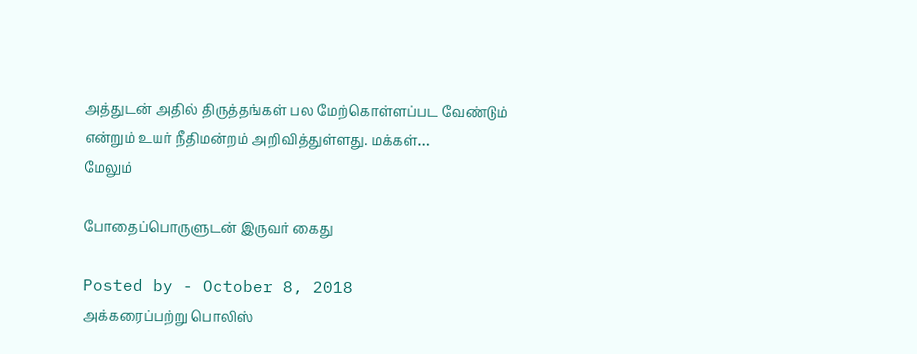அத்துடன் அதில் திருத்தங்கள் பல மேற்கொள்ளப்பட வேண்டும் என்றும் உயர் நீதிமன்றம் அறிவித்துள்ளது. மக்கள்…
மேலும்

போதைப்பொருளுடன் இருவர் கைது

Posted by - October 8, 2018
அக்கரைப்பற்று பொலிஸ்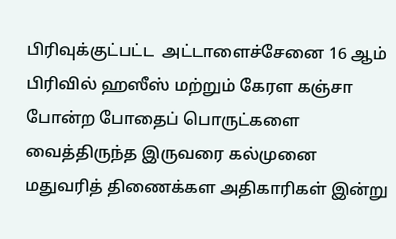பிரிவுக்குட்பட்ட  அட்டாளைச்சேனை 16 ஆம் பிரிவில் ஹஸீஸ் மற்றும் கேரள கஞ்சா போன்ற போதைப் பொருட்களை வைத்திருந்த இருவரை கல்முனை மதுவரித் திணைக்கள அதிகாரிகள் இன்று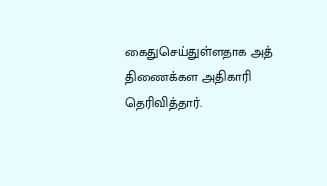கைதுசெய்துள்ளதாக அத் திணைக்கள அதிகாரி தெரிவித்தார்.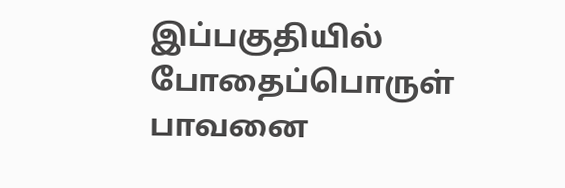இப்பகுதியில் போதைப்பொருள் பாவனை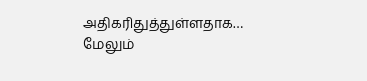அதிகரிதுத்துள்ளதாக…
மேலும்